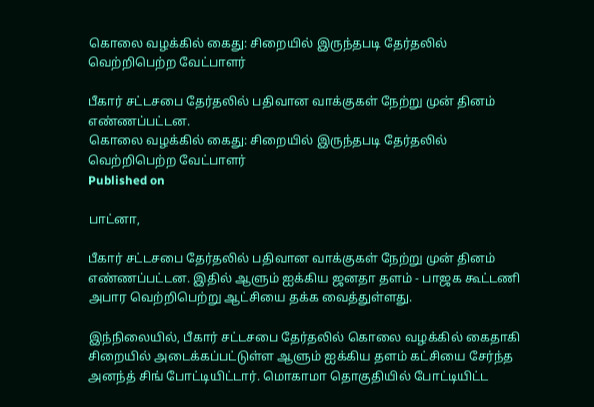கொலை வழக்கில் கைது: சிறையில் இருந்தபடி தேர்தலில் வெற்றிபெற்ற வேட்பாளர்

பீகார் சட்டசபை தேர்தலில் பதிவான வாக்குகள் நேற்று முன் தினம் எண்ணப்பட்டன.
கொலை வழக்கில் கைது: சிறையில் இருந்தபடி தேர்தலில் வெற்றிபெற்ற வேட்பாளர்
Published on

பாட்னா,

பீகார் சட்டசபை தேர்தலில் பதிவான வாக்குகள் நேற்று முன் தினம் எண்ணப்பட்டன. இதில் ஆளும் ஐக்கிய ஜனதா தளம் - பாஜக கூட்டணி அபார வெற்றிபெற்று ஆட்சியை தக்க வைத்துள்ளது.

இந்நிலையில், பீகார் சட்டசபை தேர்தலில் கொலை வழக்கில் கைதாகி சிறையில் அடைக்கப்பட்டுள்ள ஆளும் ஐக்கிய தளம் கட்சியை சேர்ந்த அனந்த் சிங் போட்டியிட்டார். மொகாமா தொகுதியில் போட்டியிட்ட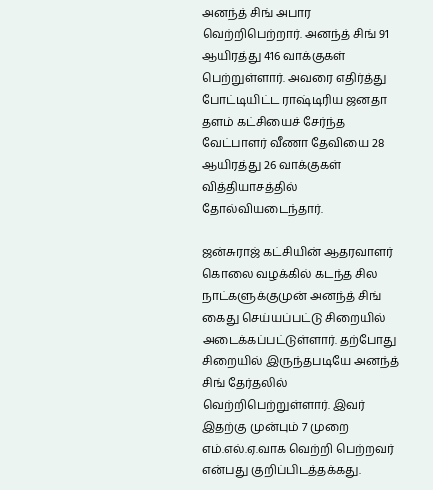அனந்த் சிங் அபார வெற்றிபெற்றார். அனந்த் சிங் 91 ஆயிரத்து 416 வாக்குகள் பெற்றுள்ளார். அவரை எதிர்த்து போட்டியிட்ட ராஷ்டிரிய ஜனதா தளம் கட்சியைச் சேர்ந்த வேட்பாளர் வீணா தேவியை 28 ஆயிரத்து 26 வாக்குகள் வித்தியாசத்தில் தோல்வியடைந்தார்.

ஜன்சுராஜ் கட்சியின் ஆதரவாளர் கொலை வழக்கில் கடந்த சில நாட்களுக்குமுன் அனந்த் சிங் கைது செய்யப்பட்டு சிறையில் அடைக்கப்பட்டுள்ளார். தற்போது சிறையில் இருந்தபடியே அனந்த் சிங் தேர்தலில் வெற்றிபெற்றுள்ளார். இவர் இதற்கு முன்பும் 7 முறை எம்.எல்.ஏ.வாக வெற்றி பெற்றவர் என்பது குறிப்பிடத்தக்கது.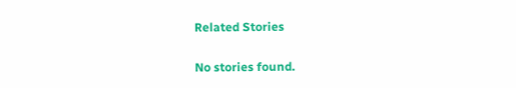Related Stories

No stories found.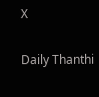X

Daily Thanthi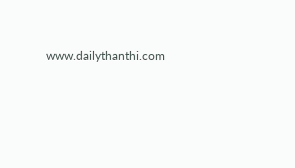www.dailythanthi.com